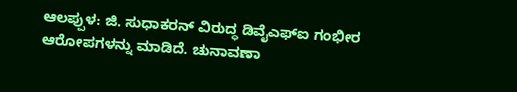ಆಲಪ್ಪುಳ: ಜಿ. ಸುಧಾಕರನ್ ವಿರುದ್ಧ ಡಿವೈಎಫ್ಐ ಗಂಭೀರ ಆರೋಪಗಳನ್ನು ಮಾಡಿದೆ. ಚುನಾವಣಾ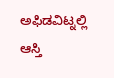ಅಫಿಡವಿಟ್ನಲ್ಲಿ ಆಸ್ತಿ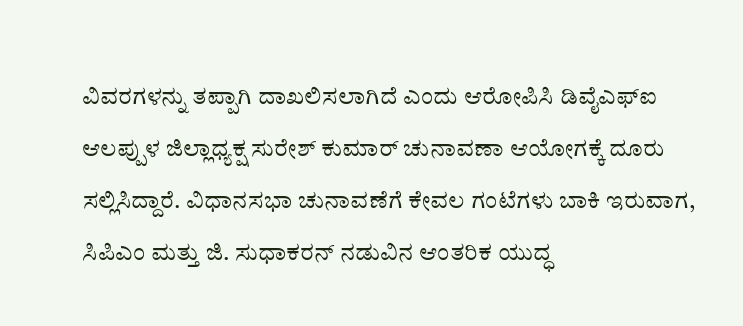ವಿವರಗಳನ್ನು ತಪ್ಪಾಗಿ ದಾಖಲಿಸಲಾಗಿದೆ ಎಂದು ಆರೋಪಿಸಿ ಡಿವೈಎಫ್ಐ ಆಲಪ್ಪುಳ ಜಿಲ್ಲಾಧ್ಯಕ್ಷ ಸುರೇಶ್ ಕುಮಾರ್ ಚುನಾವಣಾ ಆಯೋಗಕ್ಕೆ ದೂರು ಸಲ್ಲಿಸಿದ್ದಾರೆ. ವಿಧಾನಸಭಾ ಚುನಾವಣೆಗೆ ಕೇವಲ ಗಂಟೆಗಳು ಬಾಕಿ ಇರುವಾಗ, ಸಿಪಿಎಂ ಮತ್ತು ಜಿ. ಸುಧಾಕರನ್ ನಡುವಿನ ಆಂತರಿಕ ಯುದ್ಧ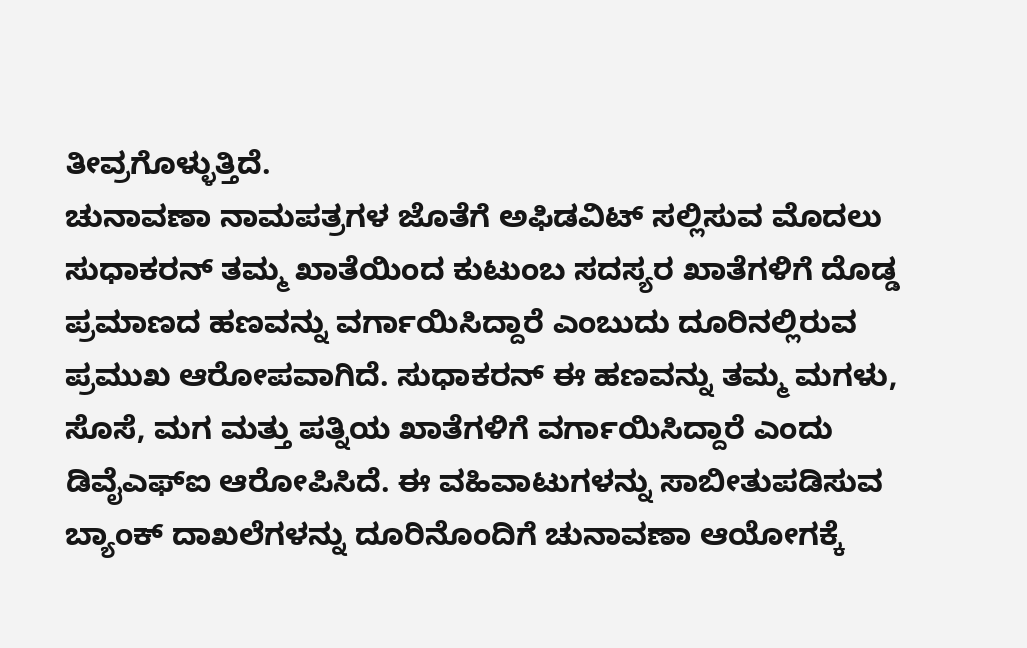ತೀವ್ರಗೊಳ್ಳುತ್ತಿದೆ.
ಚುನಾವಣಾ ನಾಮಪತ್ರಗಳ ಜೊತೆಗೆ ಅಫಿಡವಿಟ್ ಸಲ್ಲಿಸುವ ಮೊದಲು ಸುಧಾಕರನ್ ತಮ್ಮ ಖಾತೆಯಿಂದ ಕುಟುಂಬ ಸದಸ್ಯರ ಖಾತೆಗಳಿಗೆ ದೊಡ್ಡ ಪ್ರಮಾಣದ ಹಣವನ್ನು ವರ್ಗಾಯಿಸಿದ್ದಾರೆ ಎಂಬುದು ದೂರಿನಲ್ಲಿರುವ ಪ್ರಮುಖ ಆರೋಪವಾಗಿದೆ. ಸುಧಾಕರನ್ ಈ ಹಣವನ್ನು ತಮ್ಮ ಮಗಳು, ಸೊಸೆ, ಮಗ ಮತ್ತು ಪತ್ನಿಯ ಖಾತೆಗಳಿಗೆ ವರ್ಗಾಯಿಸಿದ್ದಾರೆ ಎಂದು ಡಿವೈಎಫ್ಐ ಆರೋಪಿಸಿದೆ. ಈ ವಹಿವಾಟುಗಳನ್ನು ಸಾಬೀತುಪಡಿಸುವ ಬ್ಯಾಂಕ್ ದಾಖಲೆಗಳನ್ನು ದೂರಿನೊಂದಿಗೆ ಚುನಾವಣಾ ಆಯೋಗಕ್ಕೆ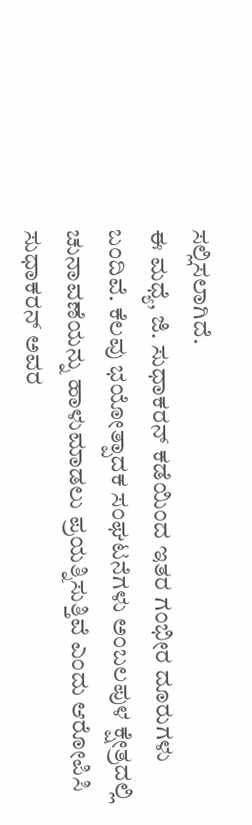ಸಲ್ಲಿಸಲಾಗಿದೆ.
ಈ ಮಧ್ಯೆ, ಜಿ. ಸುಧಾಕರನ್ ಕಡೆಯಿಂದ ಇತರ ಗಂಭೀರ ದೂರುಗಳು ಬಂದಿವೆ. ಕೆಲವು ಭಯೋತ್ಪಾದಕ ಸಂಘಟನೆಗಳು ಅಂಬಲಪುಳ ಕ್ಷೇತ್ರದಲ್ಲಿ ಚುನಾವಣೆಯನ್ನು ಹಾಳುಮಾಡಲು ಪ್ರಯತ್ನಿಸುತ್ತಿವೆ ಎಂದು ಆರೋಪಿಸಿ ಸುಧಾಕರನ್ ಅವರ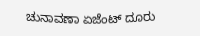ಚುನಾವಣಾ ಏಜೆಂಟ್ ದೂರು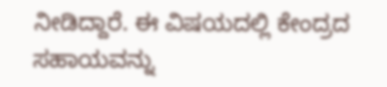ನೀಡಿದ್ದಾರೆ. ಈ ವಿಷಯದಲ್ಲಿ ಕೇಂದ್ರದ ಸಹಾಯವನ್ನು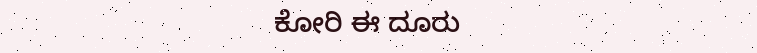ಕೋರಿ ಈ ದೂರು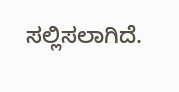ಸಲ್ಲಿಸಲಾಗಿದೆ.